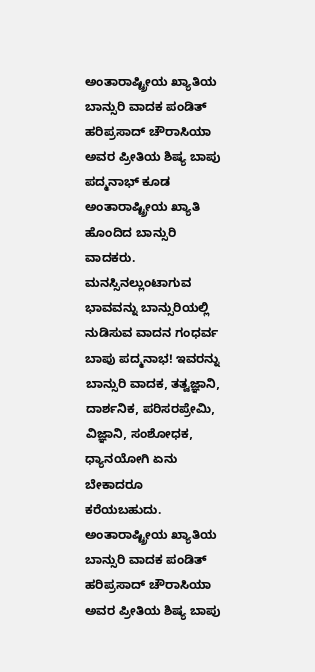ಅಂತಾರಾಷ್ಟ್ರೀಯ ಖ್ಯಾತಿಯ ಬಾನ್ಸುರಿ ವಾದಕ ಪಂಡಿತ್ ಹರಿಪ್ರಸಾದ್ ಚೌರಾಸಿಯಾ ಅವರ ಪ್ರೀತಿಯ ಶಿಷ್ಯ ಬಾಪು ಪದ್ಮನಾಭ್ ಕೂಡ ಅಂತಾರಾಷ್ಟ್ರೀಯ ಖ್ಯಾತಿ ಹೊಂದಿದ ಬಾನ್ಸುರಿ ವಾದಕರು.
ಮನಸ್ಸಿನಲ್ಲುಂಟಾಗುವ ಭಾವವನ್ನು ಬಾನ್ಸುರಿಯಲ್ಲಿ ನುಡಿಸುವ ವಾದನ ಗಂಧರ್ವ ಬಾಪು ಪದ್ಮನಾಭ! ಇವರನ್ನು ಬಾನ್ಸುರಿ ವಾದಕ, ತತ್ವಜ್ಞಾನಿ, ದಾರ್ಶನಿಕ, ಪರಿಸರಪ್ರೇಮಿ, ವಿಜ್ಞಾನಿ, ಸಂಶೋಧಕ, ಧ್ಯಾನಯೋಗಿ ಏನು ಬೇಕಾದರೂ ಕರೆಯಬಹುದು.
ಅಂತಾರಾಷ್ಟ್ರೀಯ ಖ್ಯಾತಿಯ ಬಾನ್ಸುರಿ ವಾದಕ ಪಂಡಿತ್ ಹರಿಪ್ರಸಾದ್ ಚೌರಾಸಿಯಾ ಅವರ ಪ್ರೀತಿಯ ಶಿಷ್ಯ ಬಾಪು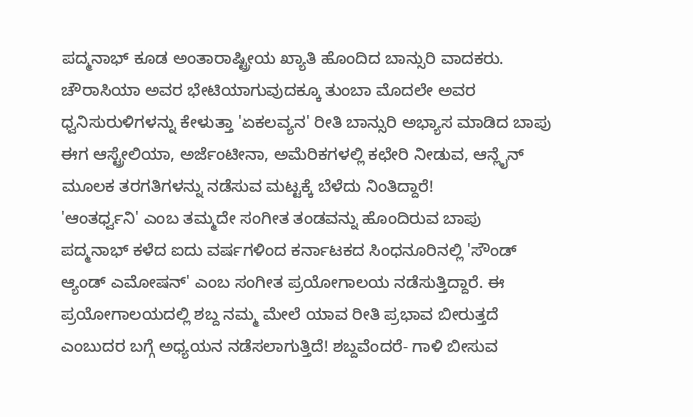ಪದ್ಮನಾಭ್ ಕೂಡ ಅಂತಾರಾಷ್ಟ್ರೀಯ ಖ್ಯಾತಿ ಹೊಂದಿದ ಬಾನ್ಸುರಿ ವಾದಕರು. ಚೌರಾಸಿಯಾ ಅವರ ಭೇಟಿಯಾಗುವುದಕ್ಕೂ ತುಂಬಾ ಮೊದಲೇ ಅವರ ಧ್ವನಿಸುರುಳಿಗಳನ್ನು ಕೇಳುತ್ತಾ 'ಏಕಲವ್ಯನ' ರೀತಿ ಬಾನ್ಸುರಿ ಅಭ್ಯಾಸ ಮಾಡಿದ ಬಾಪು ಈಗ ಆಸ್ಟ್ರೇಲಿಯಾ, ಅರ್ಜೆಂಟೀನಾ, ಅಮೆರಿಕಗಳಲ್ಲಿ ಕಛೇರಿ ನೀಡುವ, ಆನ್ಲೈನ್ ಮೂಲಕ ತರಗತಿಗಳನ್ನು ನಡೆಸುವ ಮಟ್ಟಕ್ಕೆ ಬೆಳೆದು ನಿಂತಿದ್ದಾರೆ!
'ಆಂತರ್ಧ್ವನಿ' ಎಂಬ ತಮ್ಮದೇ ಸಂಗೀತ ತಂಡವನ್ನು ಹೊಂದಿರುವ ಬಾಪು ಪದ್ಮನಾಭ್ ಕಳೆದ ಐದು ವರ್ಷಗಳಿಂದ ಕರ್ನಾಟಕದ ಸಿಂಧನೂರಿನಲ್ಲಿ 'ಸೌಂಡ್ ಆ್ಯಂಡ್ ಎಮೋಷನ್' ಎಂಬ ಸಂಗೀತ ಪ್ರಯೋಗಾಲಯ ನಡೆಸುತ್ತಿದ್ದಾರೆ. ಈ ಪ್ರಯೋಗಾಲಯದಲ್ಲಿ ಶಬ್ದ ನಮ್ಮ ಮೇಲೆ ಯಾವ ರೀತಿ ಪ್ರಭಾವ ಬೀರುತ್ತದೆ ಎಂಬುದರ ಬಗ್ಗೆ ಅಧ್ಯಯನ ನಡೆಸಲಾಗುತ್ತಿದೆ! ಶಬ್ದವೆಂದರೆ- ಗಾಳಿ ಬೀಸುವ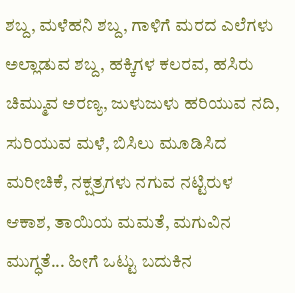ಶಬ್ದ, ಮಳೆಹನಿ ಶಬ್ದ, ಗಾಳಿಗೆ ಮರದ ಎಲೆಗಳು ಅಲ್ಲಾಡುವ ಶಬ್ದ, ಹಕ್ಕಿಗಳ ಕಲರವ, ಹಸಿರು ಚಿಮ್ಮುವ ಅರಣ್ಯ, ಜುಳುಜುಳು ಹರಿಯುವ ನದಿ, ಸುರಿಯುವ ಮಳೆ, ಬಿಸಿಲು ಮೂಡಿಸಿದ ಮರೀಚಿಕೆ, ನಕ್ಷತ್ರಗಳು ನಗುವ ನಟ್ಟಿರುಳ ಆಕಾಶ, ತಾಯಿಯ ಮಮತೆ, ಮಗುವಿನ ಮುಗ್ಧತೆ... ಹೀಗೆ ಒಟ್ಟು ಬದುಕಿನ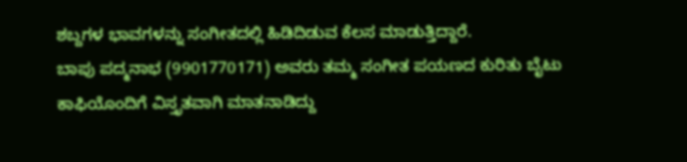ಶಬ್ದಗಳ ಭಾವಗಳನ್ನು ಸಂಗೀತದಲ್ಲಿ ಹಿಡಿದಿಡುವ ಕೆಲಸ ಮಾಡುತ್ತಿದ್ದಾರೆ.
ಬಾಪು ಪದ್ಮನಾಭ (9901770171) ಅವರು ತಮ್ಮ ಸಂಗೀತ ಪಯಣದ ಕುರಿತು ಬೈಟು ಕಾಫಿಯೊಂದಿಗೆ ವಿಸ್ತೃತವಾಗಿ ಮಾತನಾಡಿದ್ದು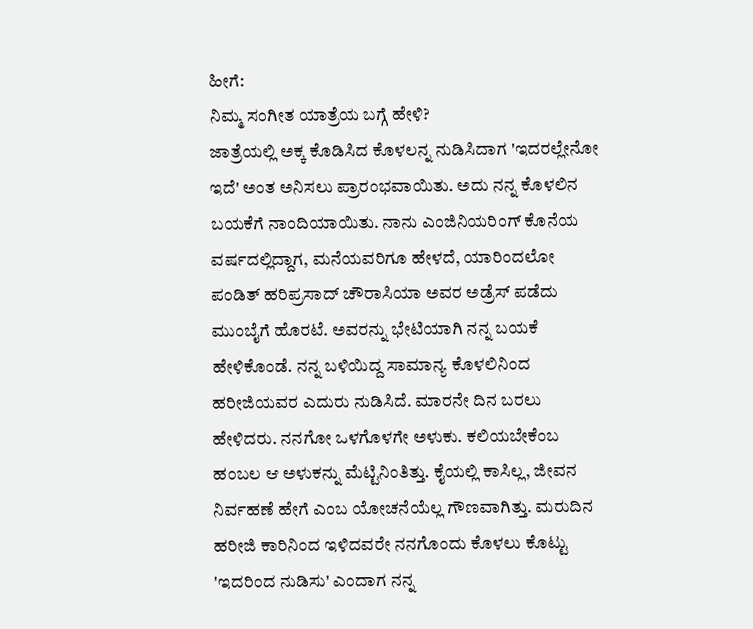ಹೀಗೆ:
ನಿಮ್ಮ ಸಂಗೀತ ಯಾತ್ರೆಯ ಬಗ್ಗೆ ಹೇಳಿ?
ಜಾತ್ರೆಯಲ್ಲಿ ಅಕ್ಕ ಕೊಡಿಸಿದ ಕೊಳಲನ್ನ ನುಡಿಸಿದಾಗ 'ಇದರಲ್ಲೇನೋ ಇದೆ' ಅಂತ ಅನಿಸಲು ಪ್ರಾರಂಭವಾಯಿತು. ಅದು ನನ್ನ ಕೊಳಲಿನ ಬಯಕೆಗೆ ನಾಂದಿಯಾಯಿತು. ನಾನು ಎಂಜಿನಿಯರಿಂಗ್ ಕೊನೆಯ ವರ್ಷದಲ್ಲಿದ್ದಾಗ, ಮನೆಯವರಿಗೂ ಹೇಳದೆ, ಯಾರಿಂದಲೋ ಪಂಡಿತ್ ಹರಿಪ್ರಸಾದ್ ಚೌರಾಸಿಯಾ ಅವರ ಅಡ್ರೆಸ್ ಪಡೆದು ಮುಂಬೈಗೆ ಹೊರಟೆ. ಅವರನ್ನು ಭೇಟಿಯಾಗಿ ನನ್ನ ಬಯಕೆ ಹೇಳಿಕೊಂಡೆ. ನನ್ನ ಬಳಿಯಿದ್ದ ಸಾಮಾನ್ಯ ಕೊಳಲಿನಿಂದ ಹರೀಜಿಯವರ ಎದುರು ನುಡಿಸಿದೆ. ಮಾರನೇ ದಿನ ಬರಲು ಹೇಳಿದರು. ನನಗೋ ಒಳಗೊಳಗೇ ಅಳುಕು. ಕಲಿಯಬೇಕೆಂಬ ಹಂಬಲ ಆ ಅಳುಕನ್ನು ಮೆಟ್ಟಿನಿಂತಿತ್ತು. ಕೈಯಲ್ಲಿ ಕಾಸಿಲ್ಲ, ಜೀವನ ನಿರ್ವಹಣೆ ಹೇಗೆ ಎಂಬ ಯೋಚನೆಯೆಲ್ಲ ಗೌಣವಾಗಿತ್ತು. ಮರುದಿನ ಹರೀಜಿ ಕಾರಿನಿಂದ ಇಳಿದವರೇ ನನಗೊಂದು ಕೊಳಲು ಕೊಟ್ಟು 'ಇದರಿಂದ ನುಡಿಸು' ಎಂದಾಗ ನನ್ನ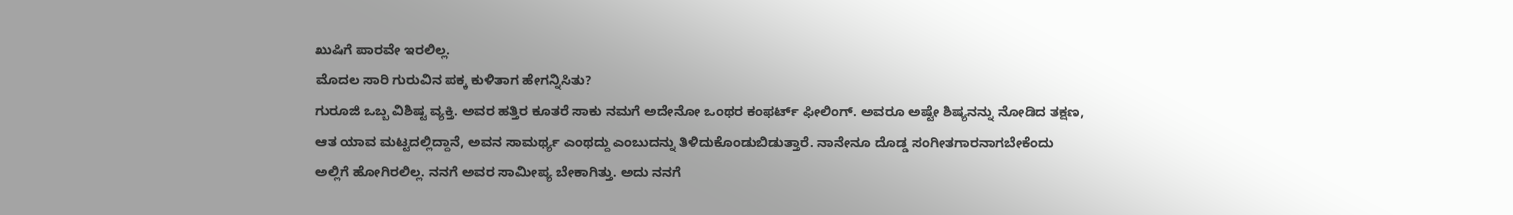ಖುಷಿಗೆ ಪಾರವೇ ಇರಲಿಲ್ಲ.
ಮೊದಲ ಸಾರಿ ಗುರುವಿನ ಪಕ್ಕ ಕುಳಿತಾಗ ಹೇಗನ್ನಿಸಿತು?
ಗುರೂಜಿ ಒಬ್ಬ ವಿಶಿಷ್ಟ ವ್ಯಕ್ತಿ. ಅವರ ಹತ್ತಿರ ಕೂತರೆ ಸಾಕು ನಮಗೆ ಅದೇನೋ ಒಂಥರ ಕಂಫರ್ಟ್ ಫೀಲಿಂಗ್. ಅವರೂ ಅಷ್ಟೇ ಶಿಷ್ಯನನ್ನು ನೋಡಿದ ತಕ್ಷಣ, ಆತ ಯಾವ ಮಟ್ಟದಲ್ಲಿದ್ದಾನೆ, ಅವನ ಸಾಮರ್ಥ್ಯ ಎಂಥದ್ದು ಎಂಬುದನ್ನು ತಿಳಿದುಕೊಂಡುಬಿಡುತ್ತಾರೆ. ನಾನೇನೂ ದೊಡ್ಡ ಸಂಗೀತಗಾರನಾಗಬೇಕೆಂದು ಅಲ್ಲಿಗೆ ಹೋಗಿರಲಿಲ್ಲ. ನನಗೆ ಅವರ ಸಾಮೀಪ್ಯ ಬೇಕಾಗಿತ್ತು. ಅದು ನನಗೆ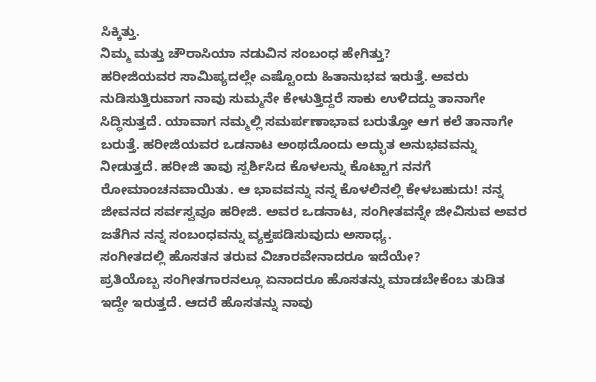ಸಿಕ್ಕಿತ್ತು.
ನಿಮ್ಮ ಮತ್ತು ಚೌರಾಸಿಯಾ ನಡುವಿನ ಸಂಬಂಧ ಹೇಗಿತ್ತು?
ಹರೀಜಿಯವರ ಸಾಮಿಪ್ಯದಲ್ಲೇ ಎಷ್ಟೊಂದು ಹಿತಾನುಭವ ಇರುತ್ತೆ. ಅವರು ನುಡಿಸುತ್ತಿರುವಾಗ ನಾವು ಸುಮ್ಮನೇ ಕೇಳುತ್ತಿದ್ದರೆ ಸಾಕು ಉಳಿದದ್ದು ತಾನಾಗೇ ಸಿದ್ಧಿಸುತ್ತದೆ. ಯಾವಾಗ ನಮ್ಮಲ್ಲಿ ಸಮರ್ಪಣಾಭಾವ ಬರುತ್ತೋ ಆಗ ಕಲೆ ತಾನಾಗೇ ಬರುತ್ತೆ. ಹರೀಜಿಯವರ ಒಡನಾಟ ಅಂಥದೊಂದು ಅದ್ಭುತ ಅನುಭವವನ್ನು ನೀಡುತ್ತದೆ. ಹರೀಜಿ ತಾವು ಸ್ಪರ್ಶಿಸಿದ ಕೊಳಲನ್ನು ಕೊಟ್ಟಾಗ ನನಗೆ ರೋಮಾಂಚನವಾಯಿತು. ಆ ಭಾವವನ್ನು ನನ್ನ ಕೊಳಲಿನಲ್ಲಿ ಕೇಳಬಹುದು! ನನ್ನ ಜೀವನದ ಸರ್ವಸ್ವವೂ ಹರೀಜಿ. ಅವರ ಒಡನಾಟ, ಸಂಗೀತವನ್ನೇ ಜೀವಿಸುವ ಅವರ ಜತೆಗಿನ ನನ್ನ ಸಂಬಂಧವನ್ನು ವ್ಯಕ್ತಪಡಿಸುವುದು ಅಸಾಧ್ಯ.
ಸಂಗೀತದಲ್ಲಿ ಹೊಸತನ ತರುವ ವಿಚಾರವೇನಾದರೂ ಇದೆಯೇ?
ಪ್ರತಿಯೊಬ್ಬ ಸಂಗೀತಗಾರನಲ್ಲೂ ಏನಾದರೂ ಹೊಸತನ್ನು ಮಾಡಬೇಕೆಂಬ ತುಡಿತ ಇದ್ದೇ ಇರುತ್ತದೆ. ಆದರೆ ಹೊಸತನ್ನು ನಾವು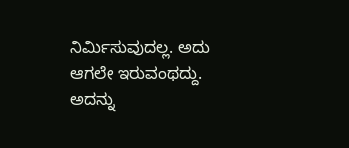ನಿರ್ಮಿಸುವುದಲ್ಲ. ಅದು ಆಗಲೇ ಇರುವಂಥದ್ದು. ಅದನ್ನು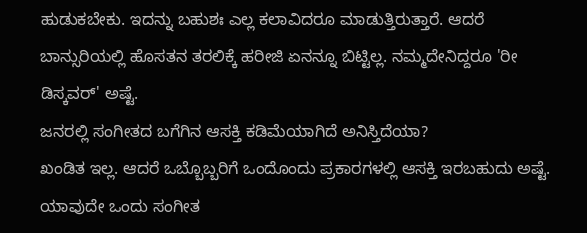ಹುಡುಕಬೇಕು. ಇದನ್ನು ಬಹುಶಃ ಎಲ್ಲ ಕಲಾವಿದರೂ ಮಾಡುತ್ತಿರುತ್ತಾರೆ. ಆದರೆ ಬಾನ್ಸುರಿಯಲ್ಲಿ ಹೊಸತನ ತರಲಿಕ್ಕೆ ಹರೀಜಿ ಏನನ್ನೂ ಬಿಟ್ಟಿಲ್ಲ. ನಮ್ಮದೇನಿದ್ದರೂ 'ರೀ ಡಿಸ್ಕವರ್' ಅಷ್ಟೆ.
ಜನರಲ್ಲಿ ಸಂಗೀತದ ಬಗೆಗಿನ ಆಸಕ್ತಿ ಕಡಿಮೆಯಾಗಿದೆ ಅನಿಸ್ತಿದೆಯಾ?
ಖಂಡಿತ ಇಲ್ಲ. ಆದರೆ ಒಬ್ಬೊಬ್ಬರಿಗೆ ಒಂದೊಂದು ಪ್ರಕಾರಗಳಲ್ಲಿ ಆಸಕ್ತಿ ಇರಬಹುದು ಅಷ್ಟೆ. ಯಾವುದೇ ಒಂದು ಸಂಗೀತ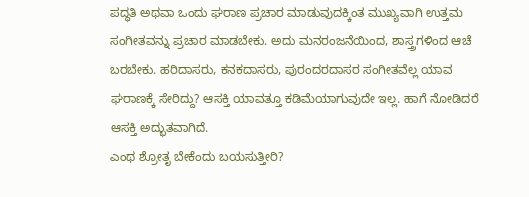ಪದ್ಧತಿ ಅಥವಾ ಒಂದು ಘರಾಣ ಪ್ರಚಾರ ಮಾಡುವುದಕ್ಕಿಂತ ಮುಖ್ಯವಾಗಿ ಉತ್ತಮ ಸಂಗೀತವನ್ನು ಪ್ರಚಾರ ಮಾಡಬೇಕು. ಅದು ಮನರಂಜನೆಯಿಂದ, ಶಾಸ್ತ್ರಗಳಿಂದ ಆಚೆ ಬರಬೇಕು. ಹರಿದಾಸರು, ಕನಕದಾಸರು, ಪುರಂದರದಾಸರ ಸಂಗೀತವೆಲ್ಲ ಯಾವ ಘರಾಣಕ್ಕೆ ಸೇರಿದ್ದು? ಆಸಕ್ತಿ ಯಾವತ್ತೂ ಕಡಿಮೆಯಾಗುವುದೇ ಇಲ್ಲ. ಹಾಗೆ ನೋಡಿದರೆ ಆಸಕ್ತಿ ಅದ್ಭುತವಾಗಿದೆ.
ಎಂಥ ಶ್ರೋತೃ ಬೇಕೆಂದು ಬಯಸುತ್ತೀರಿ?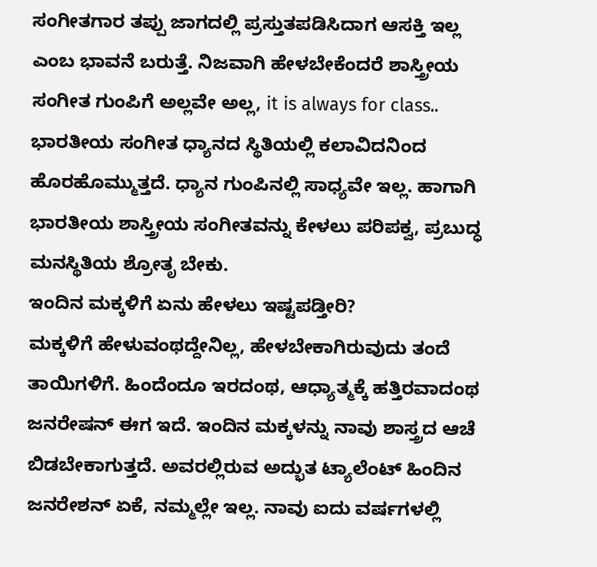ಸಂಗೀತಗಾರ ತಪ್ಪು ಜಾಗದಲ್ಲಿ ಪ್ರಸ್ತುತಪಡಿಸಿದಾಗ ಆಸಕ್ತಿ ಇಲ್ಲ ಎಂಬ ಭಾವನೆ ಬರುತ್ತೆ. ನಿಜವಾಗಿ ಹೇಳಬೇಕೆಂದರೆ ಶಾಸ್ತ್ರೀಯ ಸಂಗೀತ ಗುಂಪಿಗೆ ಅಲ್ಲವೇ ಅಲ್ಲ, it is always for class.. ಭಾರತೀಯ ಸಂಗೀತ ಧ್ಯಾನದ ಸ್ಥಿತಿಯಲ್ಲಿ ಕಲಾವಿದನಿಂದ ಹೊರಹೊಮ್ಮುತ್ತದೆ. ಧ್ಯಾನ ಗುಂಪಿನಲ್ಲಿ ಸಾಧ್ಯವೇ ಇಲ್ಲ. ಹಾಗಾಗಿ ಭಾರತೀಯ ಶಾಸ್ತ್ರೀಯ ಸಂಗೀತವನ್ನು ಕೇಳಲು ಪರಿಪಕ್ವ, ಪ್ರಬುದ್ಧ ಮನಸ್ಥಿತಿಯ ಶ್ರೋತೃ ಬೇಕು.
ಇಂದಿನ ಮಕ್ಕಳಿಗೆ ಏನು ಹೇಳಲು ಇಷ್ಟಪಡ್ತೀರಿ?
ಮಕ್ಕಳಿಗೆ ಹೇಳುವಂಥದ್ದೇನಿಲ್ಲ, ಹೇಳಬೇಕಾಗಿರುವುದು ತಂದೆ ತಾಯಿಗಳಿಗೆ. ಹಿಂದೆಂದೂ ಇರದಂಥ, ಆಧ್ಯಾತ್ಮಕ್ಕೆ ಹತ್ತಿರವಾದಂಥ ಜನರೇಷನ್ ಈಗ ಇದೆ. ಇಂದಿನ ಮಕ್ಕಳನ್ನು ನಾವು ಶಾಸ್ತ್ರದ ಆಚೆ ಬಿಡಬೇಕಾಗುತ್ತದೆ. ಅವರಲ್ಲಿರುವ ಅದ್ಭುತ ಟ್ಯಾಲೆಂಟ್ ಹಿಂದಿನ ಜನರೇಶನ್ ಏಕೆ, ನಮ್ಮಲ್ಲೇ ಇಲ್ಲ. ನಾವು ಐದು ವರ್ಷಗಳಲ್ಲಿ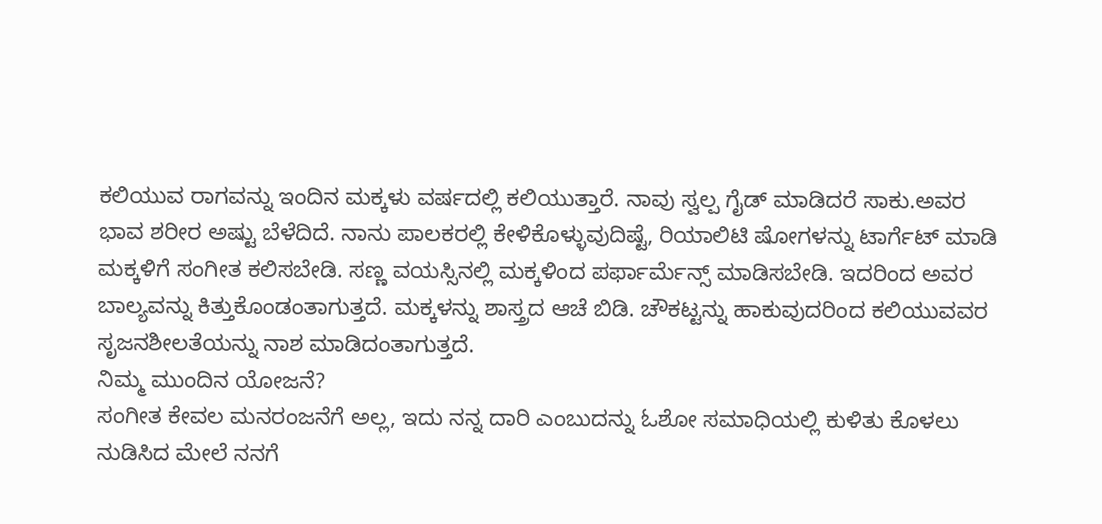ಕಲಿಯುವ ರಾಗವನ್ನು ಇಂದಿನ ಮಕ್ಕಳು ವರ್ಷದಲ್ಲಿ ಕಲಿಯುತ್ತಾರೆ. ನಾವು ಸ್ವಲ್ಪ ಗೈಡ್ ಮಾಡಿದರೆ ಸಾಕು.ಅವರ ಭಾವ ಶರೀರ ಅಷ್ಟು ಬೆಳೆದಿದೆ. ನಾನು ಪಾಲಕರಲ್ಲಿ ಕೇಳಿಕೊಳ್ಳುವುದಿಷ್ಟೆ, ರಿಯಾಲಿಟಿ ಷೋಗಳನ್ನು ಟಾರ್ಗೆಟ್ ಮಾಡಿ ಮಕ್ಕಳಿಗೆ ಸಂಗೀತ ಕಲಿಸಬೇಡಿ. ಸಣ್ಣ ವಯಸ್ಸಿನಲ್ಲಿ ಮಕ್ಕಳಿಂದ ಪರ್ಫಾರ್ಮೆನ್ಸ್ ಮಾಡಿಸಬೇಡಿ. ಇದರಿಂದ ಅವರ ಬಾಲ್ಯವನ್ನು ಕಿತ್ತುಕೊಂಡಂತಾಗುತ್ತದೆ. ಮಕ್ಕಳನ್ನು ಶಾಸ್ತ್ರದ ಆಚೆ ಬಿಡಿ. ಚೌಕಟ್ಟನ್ನು ಹಾಕುವುದರಿಂದ ಕಲಿಯುವವರ ಸೃಜನಶೀಲತೆಯನ್ನು ನಾಶ ಮಾಡಿದಂತಾಗುತ್ತದೆ.
ನಿಮ್ಮ ಮುಂದಿನ ಯೋಜನೆ?
ಸಂಗೀತ ಕೇವಲ ಮನರಂಜನೆಗೆ ಅಲ್ಲ, ಇದು ನನ್ನ ದಾರಿ ಎಂಬುದನ್ನು ಓಶೋ ಸಮಾಧಿಯಲ್ಲಿ ಕುಳಿತು ಕೊಳಲು ನುಡಿಸಿದ ಮೇಲೆ ನನಗೆ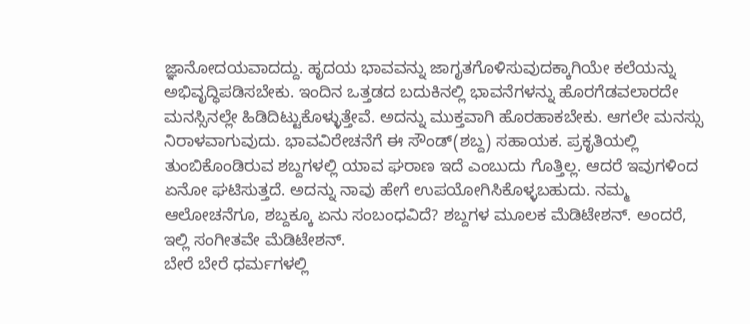ಜ್ಞಾನೋದಯವಾದದ್ದು. ಹೃದಯ ಭಾವವನ್ನು ಜಾಗೃತಗೊಳಿಸುವುದಕ್ಕಾಗಿಯೇ ಕಲೆಯನ್ನು ಅಭಿವೃದ್ಧಿಪಡಿಸಬೇಕು. ಇಂದಿನ ಒತ್ತಡದ ಬದುಕಿನಲ್ಲಿ ಭಾವನೆಗಳನ್ನು ಹೊರಗೆಡವಲಾರದೇ ಮನಸ್ಸಿನಲ್ಲೇ ಹಿಡಿದಿಟ್ಟುಕೊಳ್ಳುತ್ತೇವೆ. ಅದನ್ನು ಮುಕ್ತವಾಗಿ ಹೊರಹಾಕಬೇಕು. ಆಗಲೇ ಮನಸ್ಸು ನಿರಾಳವಾಗುವುದು. ಭಾವವಿರೇಚನೆಗೆ ಈ ಸೌಂಡ್(ಶಬ್ದ) ಸಹಾಯಕ. ಪ್ರಕೃತಿಯಲ್ಲಿ ತುಂಬಿಕೊಂಡಿರುವ ಶಬ್ದಗಳಲ್ಲಿ ಯಾವ ಘರಾಣ ಇದೆ ಎಂಬುದು ಗೊತ್ತಿಲ್ಲ. ಆದರೆ ಇವುಗಳಿಂದ ಏನೋ ಘಟಿಸುತ್ತದೆ. ಅದನ್ನು ನಾವು ಹೇಗೆ ಉಪಯೋಗಿಸಿಕೊಳ್ಳಬಹುದು. ನಮ್ಮ ಆಲೋಚನೆಗೂ, ಶಬ್ದಕ್ಕೂ ಏನು ಸಂಬಂಧವಿದೆ? ಶಬ್ದಗಳ ಮೂಲಕ ಮೆಡಿಟೇಶನ್. ಅಂದರೆ, ಇಲ್ಲಿ ಸಂಗೀತವೇ ಮೆಡಿಟೇಶನ್.
ಬೇರೆ ಬೇರೆ ಧರ್ಮಗಳಲ್ಲಿ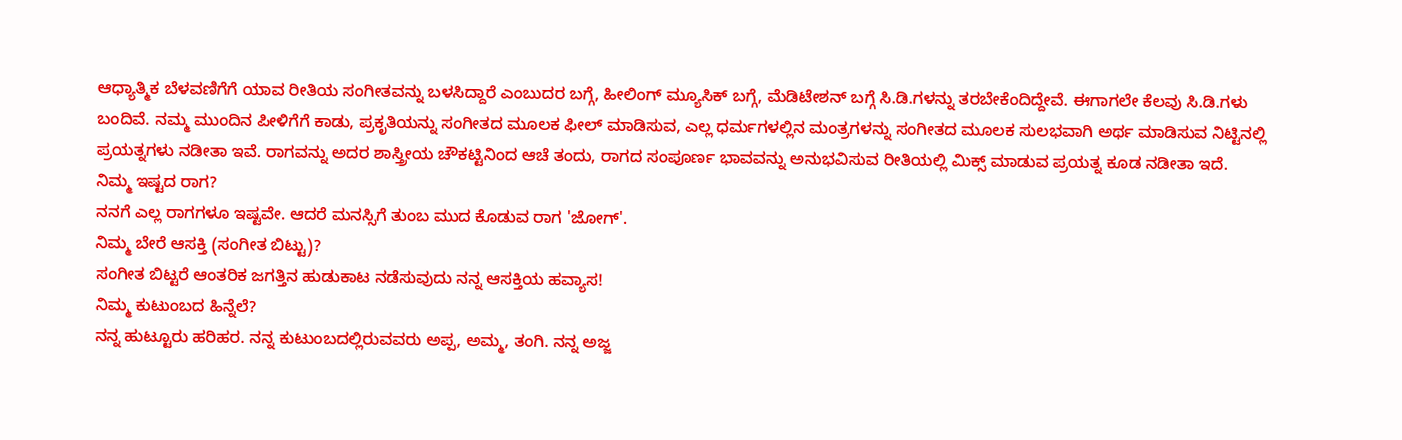ಆಧ್ಯಾತ್ಮಿಕ ಬೆಳವಣಿಗೆಗೆ ಯಾವ ರೀತಿಯ ಸಂಗೀತವನ್ನು ಬಳಸಿದ್ದಾರೆ ಎಂಬುದರ ಬಗ್ಗೆ, ಹೀಲಿಂಗ್ ಮ್ಯೂಸಿಕ್ ಬಗ್ಗೆ, ಮೆಡಿಟೇಶನ್ ಬಗ್ಗೆ ಸಿ.ಡಿ.ಗಳನ್ನು ತರಬೇಕೆಂದಿದ್ದೇವೆ. ಈಗಾಗಲೇ ಕೆಲವು ಸಿ.ಡಿ.ಗಳು ಬಂದಿವೆ. ನಮ್ಮ ಮುಂದಿನ ಪೀಳಿಗೆಗೆ ಕಾಡು, ಪ್ರಕೃತಿಯನ್ನು ಸಂಗೀತದ ಮೂಲಕ ಫೀಲ್ ಮಾಡಿಸುವ, ಎಲ್ಲ ಧರ್ಮಗಳಲ್ಲಿನ ಮಂತ್ರಗಳನ್ನು ಸಂಗೀತದ ಮೂಲಕ ಸುಲಭವಾಗಿ ಅರ್ಥ ಮಾಡಿಸುವ ನಿಟ್ಟಿನಲ್ಲಿ ಪ್ರಯತ್ನಗಳು ನಡೀತಾ ಇವೆ. ರಾಗವನ್ನು ಅದರ ಶಾಸ್ತ್ರೀಯ ಚೌಕಟ್ಟಿನಿಂದ ಆಚೆ ತಂದು, ರಾಗದ ಸಂಪೂರ್ಣ ಭಾವವನ್ನು ಅನುಭವಿಸುವ ರೀತಿಯಲ್ಲಿ ಮಿಕ್ಸ್ ಮಾಡುವ ಪ್ರಯತ್ನ ಕೂಡ ನಡೀತಾ ಇದೆ.
ನಿಮ್ಮ ಇಷ್ಟದ ರಾಗ?
ನನಗೆ ಎಲ್ಲ ರಾಗಗಳೂ ಇಷ್ಟವೇ. ಆದರೆ ಮನಸ್ಸಿಗೆ ತುಂಬ ಮುದ ಕೊಡುವ ರಾಗ 'ಜೋಗ್'.
ನಿಮ್ಮ ಬೇರೆ ಆಸಕ್ತಿ (ಸಂಗೀತ ಬಿಟ್ಟು)?
ಸಂಗೀತ ಬಿಟ್ಟರೆ ಆಂತರಿಕ ಜಗತ್ತಿನ ಹುಡುಕಾಟ ನಡೆಸುವುದು ನನ್ನ ಆಸಕ್ತಿಯ ಹವ್ಯಾಸ!
ನಿಮ್ಮ ಕುಟುಂಬದ ಹಿನ್ನೆಲೆ?
ನನ್ನ ಹುಟ್ಟೂರು ಹರಿಹರ. ನನ್ನ ಕುಟುಂಬದಲ್ಲಿರುವವರು ಅಪ್ಪ, ಅಮ್ಮ, ತಂಗಿ. ನನ್ನ ಅಜ್ಜ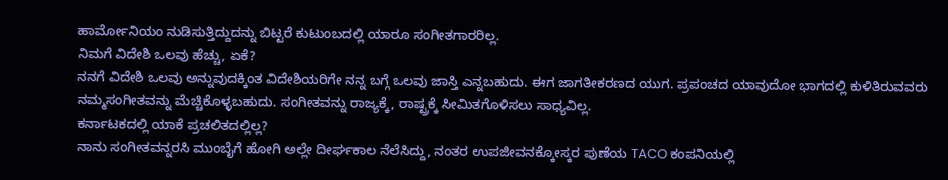ಹಾರ್ಮೋನಿಯಂ ನುಡಿಸುತ್ತಿದ್ದುದನ್ನು ಬಿಟ್ಟರೆ ಕುಟುಂಬದಲ್ಲಿ ಯಾರೂ ಸಂಗೀತಗಾರರಿಲ್ಲ.
ನಿಮಗೆ ವಿದೇಶಿ ಒಲವು ಹೆಚ್ಚು, ಏಕೆ?
ನನಗೆ ವಿದೇಶಿ ಒಲವು ಅನ್ನುವುದಕ್ಕಿಂತ ವಿದೇಶಿಯರಿಗೇ ನನ್ನ ಬಗ್ಗೆ ಒಲವು ಜಾಸ್ತಿ ಎನ್ನಬಹುದು. ಈಗ ಜಾಗತೀಕರಣದ ಯುಗ. ಪ್ರಪಂಚದ ಯಾವುದೋ ಭಾಗದಲ್ಲಿ ಕುಳಿತಿರುವವರು ನಮ್ಮಸಂಗೀತವನ್ನು ಮೆಚ್ಚಿಕೊಳ್ಳಬಹುದು. ಸಂಗೀತವನ್ನು ರಾಜ್ಯಕ್ಕೆ, ರಾಷ್ಟ್ರಕ್ಕೆ ಸೀಮಿತಗೊಳಿಸಲು ಸಾಧ್ಯವಿಲ್ಲ.
ಕರ್ನಾಟಕದಲ್ಲಿ ಯಾಕೆ ಪ್ರಚಲಿತದಲ್ಲಿಲ್ಲ?
ನಾನು ಸಂಗೀತವನ್ನರಸಿ ಮುಂಬೈಗೆ ಹೋಗಿ ಅಲ್ಲೇ ದೀರ್ಘಕಾಲ ನೆಲೆಸಿದ್ದು, ನಂತರ ಉಪಜೀವನಕ್ಕೋಸ್ಕರ ಪುಣೆಯ TACO ಕಂಪನಿಯಲ್ಲಿ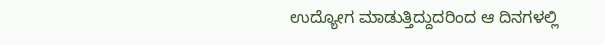ಉದ್ಯೋಗ ಮಾಡುತ್ತಿದ್ದುದರಿಂದ ಆ ದಿನಗಳಲ್ಲಿ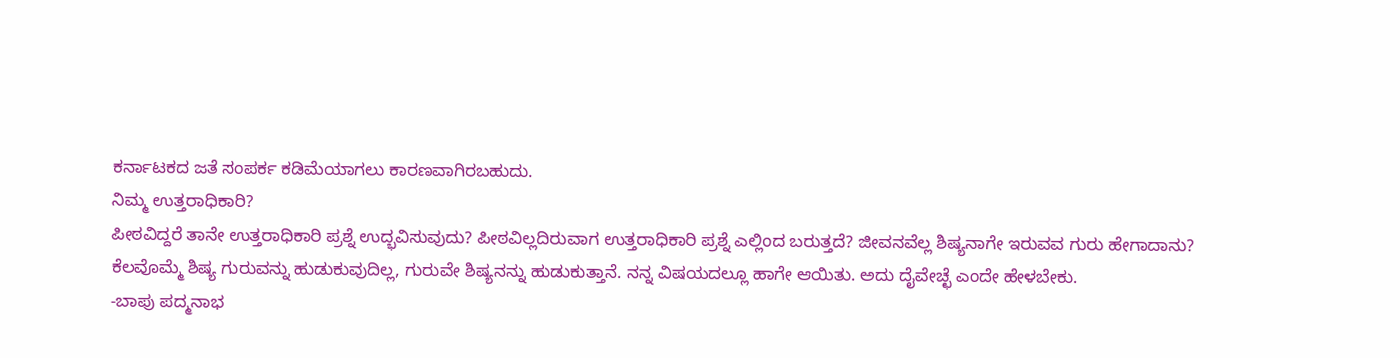ಕರ್ನಾಟಕದ ಜತೆ ಸಂಪರ್ಕ ಕಡಿಮೆಯಾಗಲು ಕಾರಣವಾಗಿರಬಹುದು.
ನಿಮ್ಮ ಉತ್ತರಾಧಿಕಾರಿ?
ಪೀಠವಿದ್ದರೆ ತಾನೇ ಉತ್ತರಾಧಿಕಾರಿ ಪ್ರಶ್ನೆ ಉದ್ಭವಿಸುವುದು? ಪೀಠವಿಲ್ಲದಿರುವಾಗ ಉತ್ತರಾಧಿಕಾರಿ ಪ್ರಶ್ನೆ ಎಲ್ಲಿಂದ ಬರುತ್ತದೆ? ಜೀವನವೆಲ್ಲ ಶಿಷ್ಯನಾಗೇ ಇರುವವ ಗುರು ಹೇಗಾದಾನು?
ಕೆಲವೊಮ್ಮೆ ಶಿಷ್ಯ ಗುರುವನ್ನು ಹುಡುಕುವುದಿಲ್ಲ, ಗುರುವೇ ಶಿಷ್ಯನನ್ನು ಹುಡುಕುತ್ತಾನೆ. ನನ್ನ ವಿಷಯದಲ್ಲೂ ಹಾಗೇ ಆಯಿತು. ಅದು ದೈವೇಚ್ಛೆ ಎಂದೇ ಹೇಳಬೇಕು.
-ಬಾಪು ಪದ್ಮನಾಭ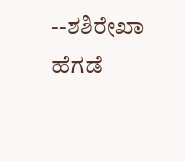--ಶಶಿರೇಖಾ ಹೆಗಡೆ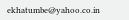ekhatumbe@yahoo.co.in